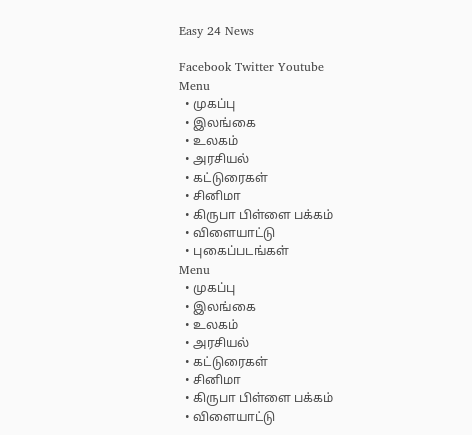Easy 24 News

Facebook Twitter Youtube
Menu
  • முகப்பு
  • இலங்கை
  • உலகம்
  • அரசியல்
  • கட்டுரைகள்
  • சினிமா
  • கிருபா பிள்ளை பக்கம்
  • விளையாட்டு
  • புகைப்படங்கள்
Menu
  • முகப்பு
  • இலங்கை
  • உலகம்
  • அரசியல்
  • கட்டுரைகள்
  • சினிமா
  • கிருபா பிள்ளை பக்கம்
  • விளையாட்டு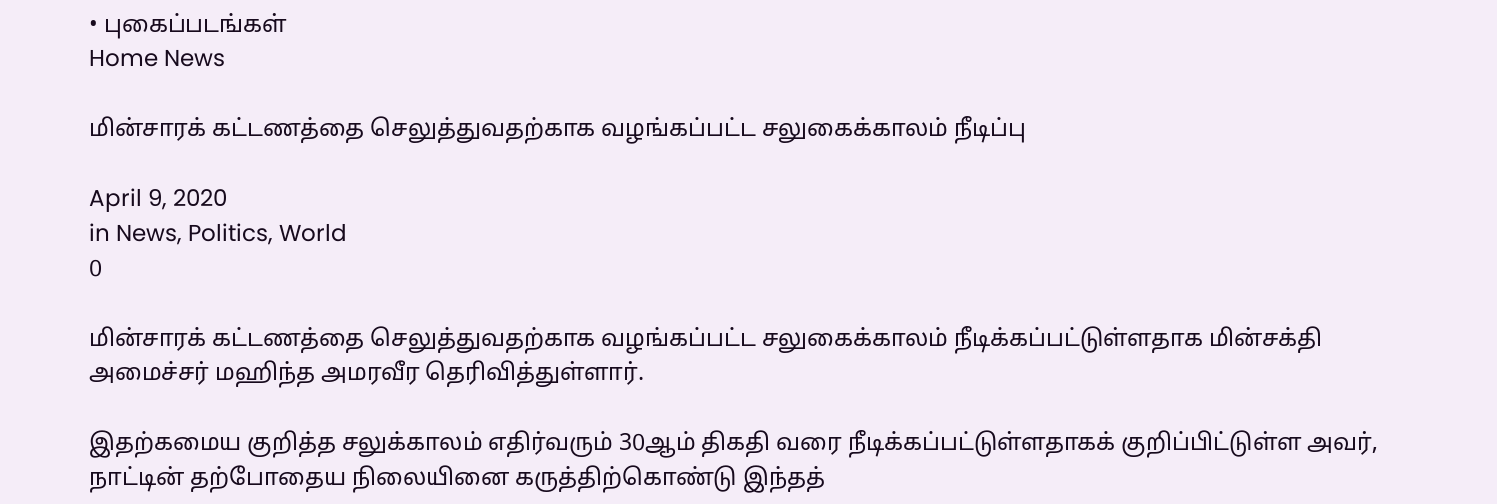• புகைப்படங்கள்
Home News

மின்சாரக் கட்டணத்தை செலுத்துவதற்காக வழங்கப்பட்ட சலுகைக்காலம் நீடிப்பு

April 9, 2020
in News, Politics, World
0

மின்சாரக் கட்டணத்தை செலுத்துவதற்காக வழங்கப்பட்ட சலுகைக்காலம் நீடிக்கப்பட்டுள்ளதாக மின்சக்தி அமைச்சர் மஹிந்த அமரவீர தெரிவித்துள்ளார்.

இதற்கமைய குறித்த சலுக்காலம் எதிர்வரும் 30ஆம் திகதி வரை நீடிக்கப்பட்டுள்ளதாகக் குறிப்பிட்டுள்ள அவர், நாட்டின் தற்போதைய நிலையினை கருத்திற்கொண்டு இந்தத்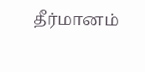தீர்மானம்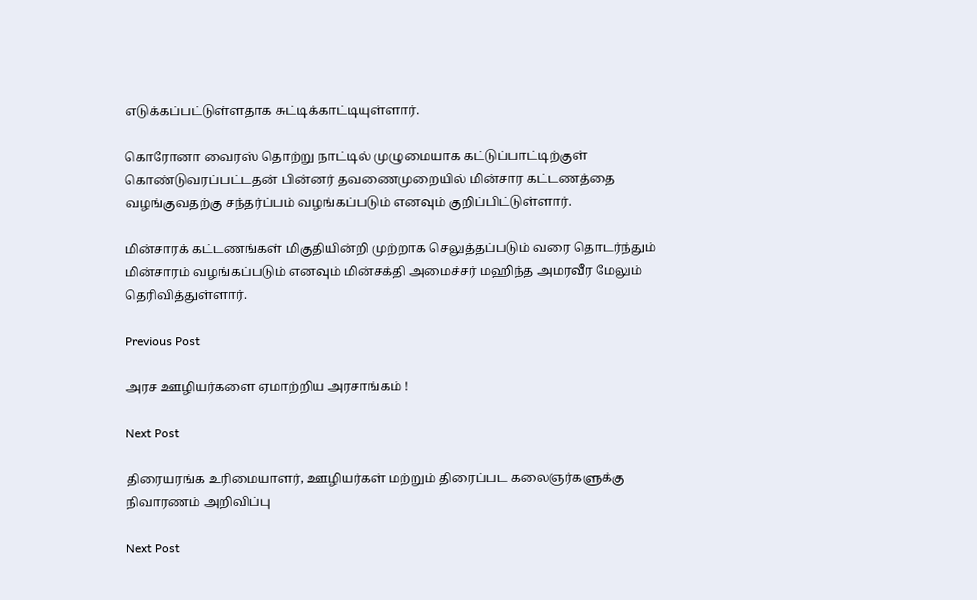எடுக்கப்பட்டுள்ளதாக சுட்டிக்காட்டியுள்ளார்.

கொரோனா வைரஸ் தொற்று நாட்டில் முழுமையாக கட்டுப்பாட்டிற்குள் கொண்டுவரப்பட்டதன் பின்னர் தவணைமுறையில் மின்சார கட்டணத்தை வழங்குவதற்கு சந்தர்ப்பம் வழங்கப்படும் எனவும் குறிப்பிட்டுள்ளார்.

மின்சாரக் கட்டணங்கள் மிகுதியின்றி முற்றாக செலுத்தப்படும் வரை தொடர்ந்தும் மின்சாரம் வழங்கப்படும் எனவும் மின்சக்தி அமைச்சர் மஹிந்த அமரவீர மேலும் தெரிவித்துள்ளார்.

Previous Post

அரச ஊழியர்களை ஏமாற்றிய அரசாங்கம் !

Next Post

திரையரங்க உரிமையாளர், ஊழியர்கள் மற்றும் திரைப்பட கலைஞர்களுக்கு நிவாரணம் அறிவிப்பு

Next Post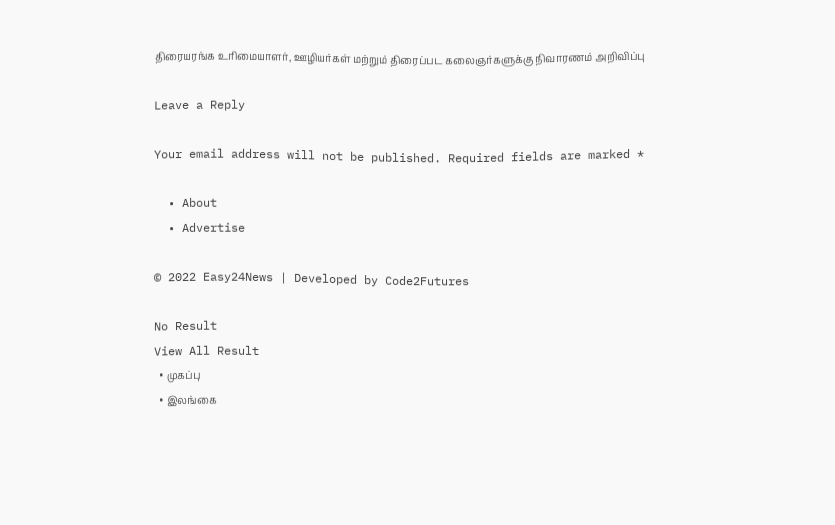திரையரங்க உரிமையாளர், ஊழியர்கள் மற்றும் திரைப்பட கலைஞர்களுக்கு நிவாரணம் அறிவிப்பு

Leave a Reply

Your email address will not be published. Required fields are marked *

  • About
  • Advertise

© 2022 Easy24News | Developed by Code2Futures

No Result
View All Result
  • முகப்பு
  • இலங்கை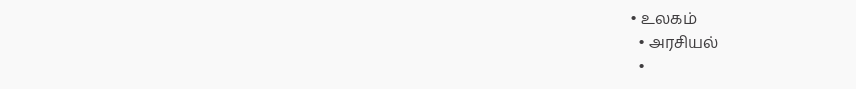• உலகம்
  • அரசியல்
  •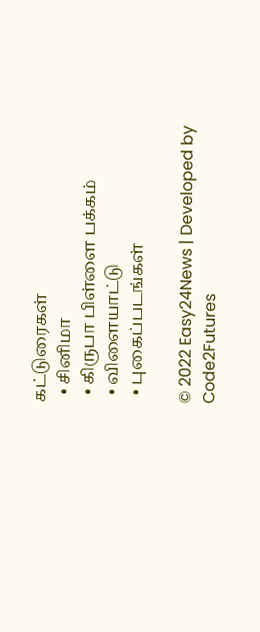கட்டுரைகள்
  • சினிமா
  • கிருபா பிள்ளை பக்கம்
  • விளையாட்டு
  • புகைப்படங்கள்

© 2022 Easy24News | Developed by Code2Futures